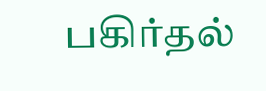பகிர்தல்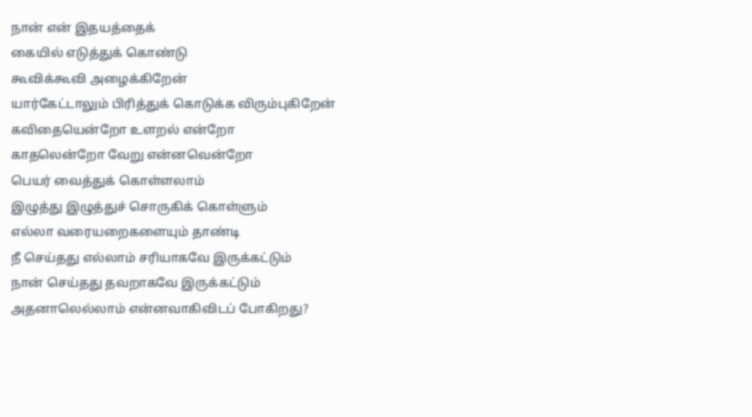நான் என் இதயத்தைக்
கையில் எடுத்துக் கொண்டு
கூவிக்கூவி அழைக்கிறேன்
யார்கேட்டாலும் பிரித்துக் கொடுக்க விரும்புகிறேன்
கவிதையென்றோ உளறல் என்றோ
காதலென்றோ வேறு என்னவென்றோ
பெயர் வைத்துக் கொள்ளலாம்
இழுத்து இழுத்துச் சொருகிக் கொள்ளும்
எல்லா வரையறைகளையும் தாண்டி
நீ செய்தது எல்லாம் சரியாகவே இருக்கட்டும்
நான் செய்தது தவறாகவே இருக்கட்டும்
அதனாலெல்லாம் என்னவாகிவிடப் போகிறது?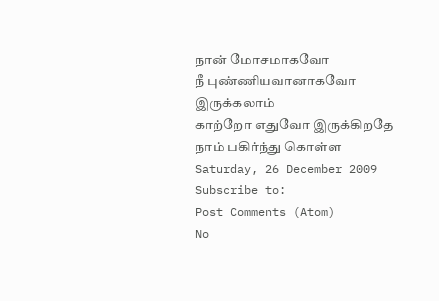நான் மோசமாகவோ
நீ புண்ணியவானாகவோ இருக்கலாம்
காற்றோ எதுவோ இருக்கிறதே
நாம் பகிர்ந்து கொள்ள
Saturday, 26 December 2009
Subscribe to:
Post Comments (Atom)
No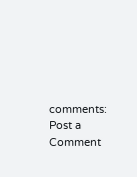comments:
Post a Comment